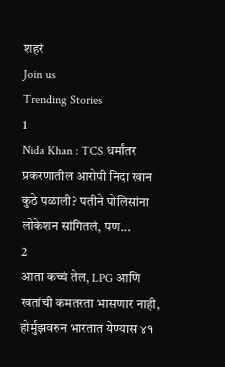शहरं
Join us
Trending Stories
1
Nida Khan : TCS धर्मांतर प्रकरणातील आरोपी निदा खान कुठे पळाली? पतीने पोलिसांना लोकेशन सांगितलं, पण...
2
आता कच्चं तेल, LPG आणि खतांची कमतरता भासणार नाही, होर्मुझवरुन भारतात येण्यास ४१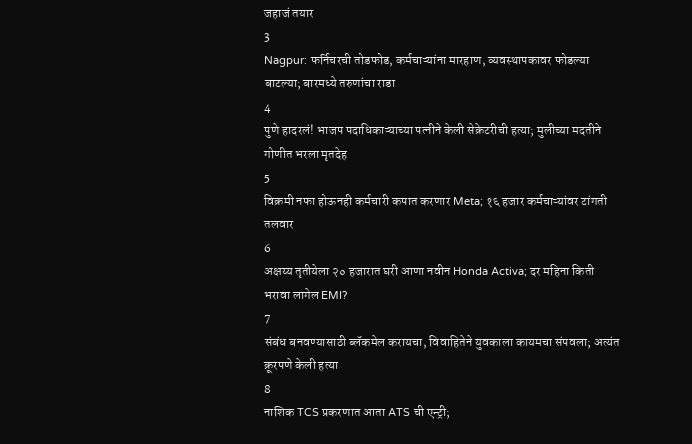जहाजं तयार
3
Nagpur: फर्निचरची तोडफोड, कर्मचाऱ्यांना मारहाण, व्यवस्थापकावर फोडल्या बाटल्या; बारमध्ये तरुणांचा राडा
4
पुणे हादरलं! भाजप पदाधिकाऱ्याच्या पत्नीने केली सेक्रेटरीची हत्या; मुलीच्या मदतीने गोणीत भरला मृतदेह
5
विक्रमी नफा होऊनही कर्मचारी कपात करणार Meta; १६ हजार कर्मचाऱ्यांवर टांगती तलवार
6
अक्षय्य तृतीयेला २० हजारात घरी आणा नवीन Honda Activa; दर महिना किती भरावा लागेल EMI?
7
संबंध बनवण्यासाठी ब्लॅकमेल करायचा, विवाहितेने युवकाला कायमचा संपवला; अत्यंत क्रूरपणे केली हत्या
8
नाशिक TCS प्रकरणात आता ATS ची एन्ट्री;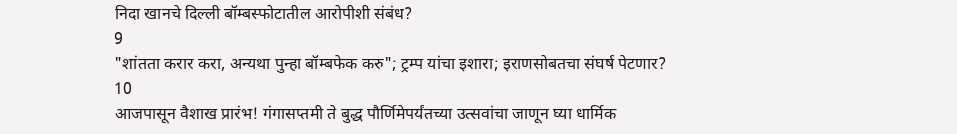निदा खानचे दिल्ली बॉम्बस्फोटातील आरोपीशी संबंध?
9
"शांतता करार करा, अन्यथा पुन्हा बॉम्बफेक करु"; ट्रम्प यांचा इशारा; इराणसोबतचा संघर्ष पेटणार?
10
आजपासून वैशाख प्रारंभ! गंगासप्तमी ते बुद्ध पौर्णिमेपर्यंतच्या उत्सवांचा जाणून घ्या धार्मिक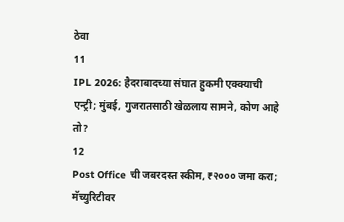ठेवा
11
IPL 2026: हैदराबादच्या संघात हुकमी एक्क्याची एन्ट्री; मुंबई, गुजरातसाठी खेळलाय सामने, कोण आहे तो?
12
Post Office ची जबरदस्त स्कीम, ₹२००० जमा करा; मॅच्युरिटीवर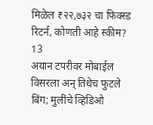मिळेल ₹२२,७३२ चा फिक्स्ड रिटर्न, कोणती आहे स्कीम?
13
अयान टपरीवर मोबाईल विसरला अन् तिथेच फुटले बिंग; मुलींचे व्हिडिओ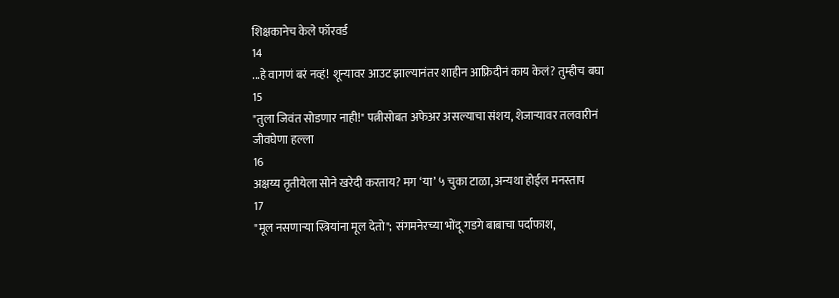शिक्षकानेच केले फॉरवर्ड
14
...हे वागणं बरं नव्हं! शून्यावर आउट झाल्यानंतर शाहीन आफ्रिदीनं काय केलं? तुम्हीच बघा
15
"तुला जिवंत सोडणार नाही!" पत्नीसोबत अफेअर असल्याचा संशय, शेजाऱ्यावर तलवारीनं जीवघेणा हल्ला
16
अक्षय्य तृतीयेला सोने खरेदी करताय? मग ‘या’ ५ चुका टाळा, अन्यथा होईल मनस्ताप
17
"मूल नसणाऱ्या स्त्रियांना मूल देतो"; संगमनेरच्या भोंदू गडगे बाबाचा पर्दाफाश,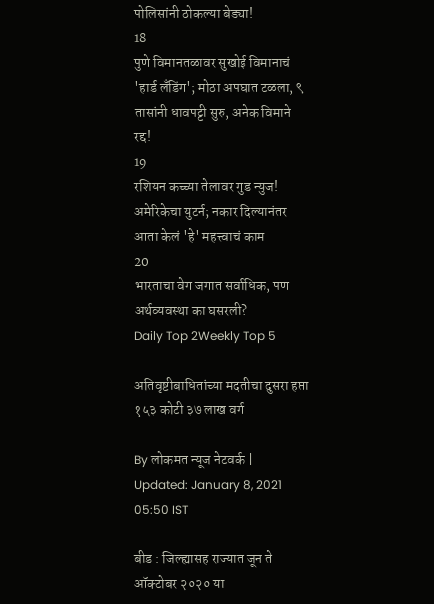पोलिसांनी ठोकल्या बेड्या!
18
पुणे विमानतळावर सुखोई विमानाचं 'हार्ड लँडिंग'; मोठा अपघात टळला, ९ तासांनी धावपट्टी सुरु, अनेक विमाने रद्द!
19
रशियन कच्च्या तेलावर गुड न्युज! अमेरिकेचा युटर्न; नकार दिल्यानंतर आता केलं 'हे' महत्त्वाचं काम
20
भारताचा वेग जगात सर्वाधिक, पण अर्थव्यवस्था का घसरली?
Daily Top 2Weekly Top 5

अतिवृष्टीबाधितांच्या मदतीचा दुसरा हप्ता १५३ कोटी ३७ लाख वर्ग

By लोकमत न्यूज नेटवर्क | Updated: January 8, 2021 05:50 IST

बीड : जिल्ह्यासह राज्यात जून ते ऑक्टोबर २०२० या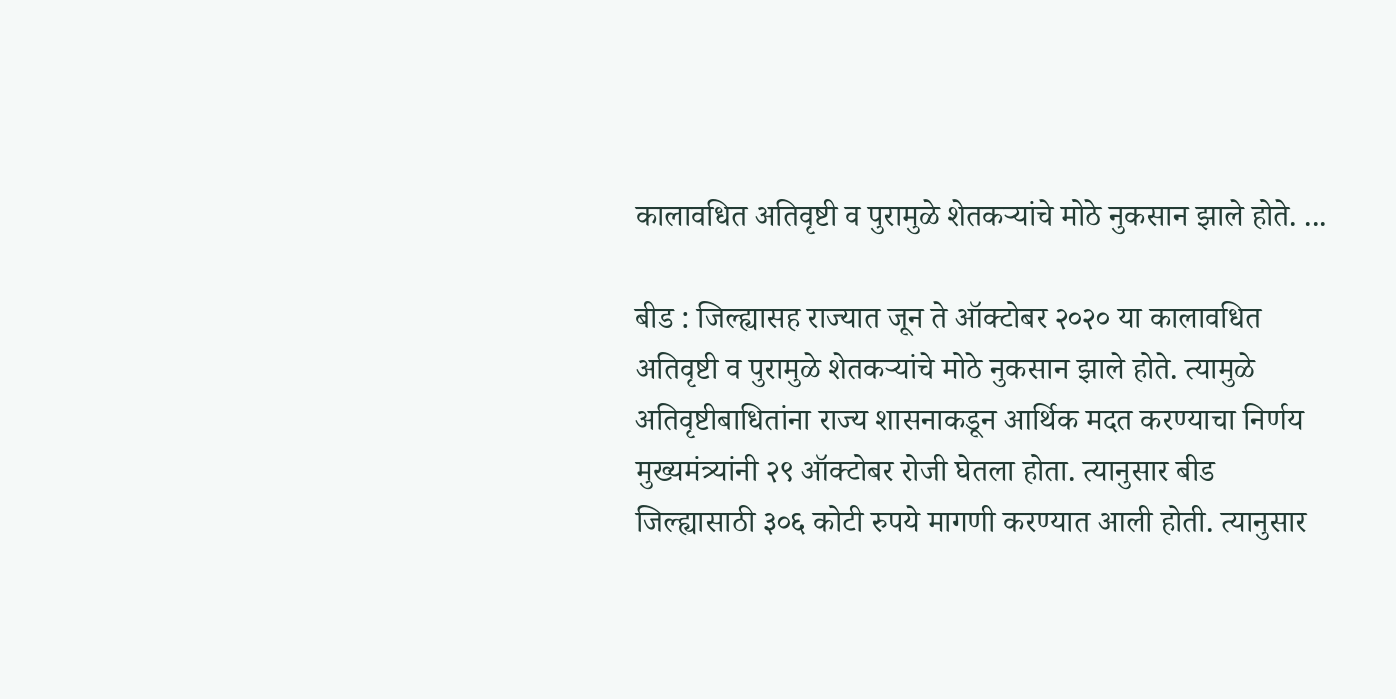कालावधित अतिवृष्टी व पुरामुळे शेतकऱ्यांचे मोठे नुकसान झाले होते. ...

बीड : जिल्ह्यासह राज्यात जून ते ऑक्टोबर २०२० या कालावधित अतिवृष्टी व पुरामुळे शेतकऱ्यांचे मोठे नुकसान झाले होते. त्यामुळे अतिवृष्टीबाधितांना राज्य शासनाकडून आर्थिक मदत करण्याचा निर्णय मुख्यमंत्र्यांनी २९ ऑक्टोबर रोजी घेतला होता. त्यानुसार बीड जिल्ह्यासाठी ३०६ कोटी रुपये मागणी करण्यात आली होती. त्यानुसार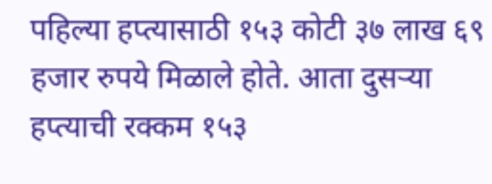पहिल्या हप्त्यासाठी १५३ कोटी ३७ लाख ६९ हजार रुपये मिळाले होते. आता दुसऱ्या हप्त्याची रक्कम १५३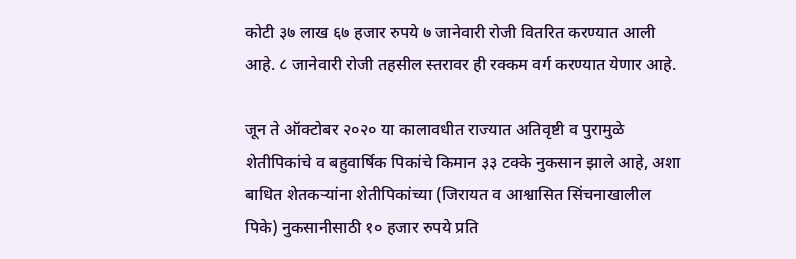कोटी ३७ लाख ६७ हजार रुपये ७ जानेवारी रोजी वितरित करण्यात आली आहे. ८ जानेवारी रोजी तहसील स्तरावर ही रक्कम वर्ग करण्यात येणार आहे.

जून ते ऑक्टोबर २०२० या कालावधीत राज्यात अतिवृष्टी व पुरामुळे शेतीपिकांचे व बहुवार्षिक पिकांचे किमान ३३ टक्के नुकसान झाले आहे, अशा बाधित शेतकऱ्यांना शेतीपिकांच्या (जिरायत व आश्वासित सिंचनाखालील पिके) नुकसानीसाठी १० हजार रुपये प्रति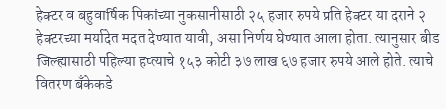हेक्टर व बहुवार्षिक पिकांच्या नुकसानीसाठी २५ हजार रुपये प्रति हेक्टर या दराने २ हेक्टरच्या मर्यादेत मदत देण्यात यावी, असा निर्णय घेण्यात आला होता. त्यानुसार बीड जिल्ह्यासाठी पहिल्या हप्त्याचे १५३ कोटी ३७ लाख ६७ हजार रुपये आले होते. त्याचे वितरण बँकेकडे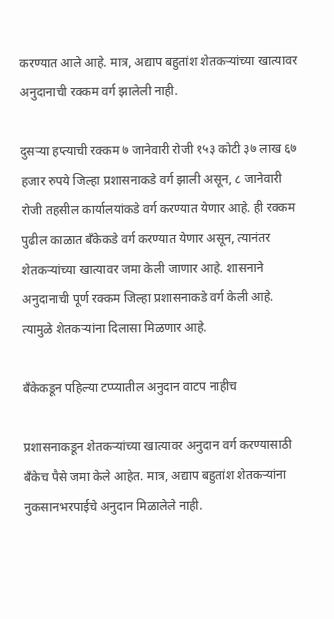करण्यात आले आहे. मात्र, अद्याप बहुतांश शेतकऱ्यांच्या खात्यावर अनुदानाची रक्कम वर्ग झालेली नाही.

दुसऱ्या हप्त्याची रक्कम ७ जानेवारी रोजी १५३ कोटी ३७ लाख ६७ हजार रुपये जिल्हा प्रशासनाकडे वर्ग झाली असून, ८ जानेवारी रोजी तहसील कार्यालयांकडे वर्ग करण्यात येणार आहे. ही रक्कम पुढील काळात बँकेकडे वर्ग करण्यात येणार असून, त्यानंतर शेतकऱ्यांच्या खात्यावर जमा केली जाणार आहे. शासनाने अनुदानाची पूर्ण रक्कम जिल्हा प्रशासनाकडे वर्ग केली आहे. त्यामुळे शेतकऱ्यांना दिलासा मिळणार आहे.

बँकेकडून पहिल्या टप्प्यातील अनुदान वाटप नाहीच

प्रशासनाकडून शेतकऱ्यांच्या खात्यावर अनुदान वर्ग करण्यासाठी बँकेच पैसे जमा केले आहेत. मात्र, अद्याप बहुतांश शेतकऱ्यांना नुकसानभरपाईचे अनुदान मिळालेले नाही.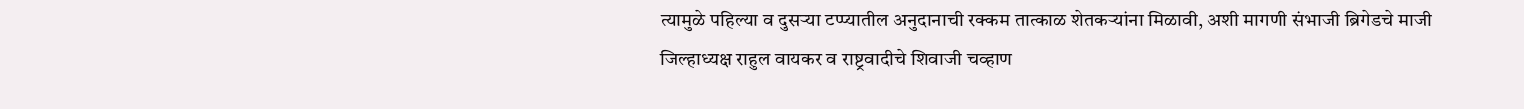त्यामुळे पहिल्या व दुसऱ्या टप्प्यातील अनुदानाची रक्कम तात्काळ शेतकऱ्यांना मिळावी, अशी मागणी संभाजी ब्रिगेडचे माजी जिल्हाध्यक्ष राहुल वायकर व राष्ट्रवादीचे शिवाजी चव्हाण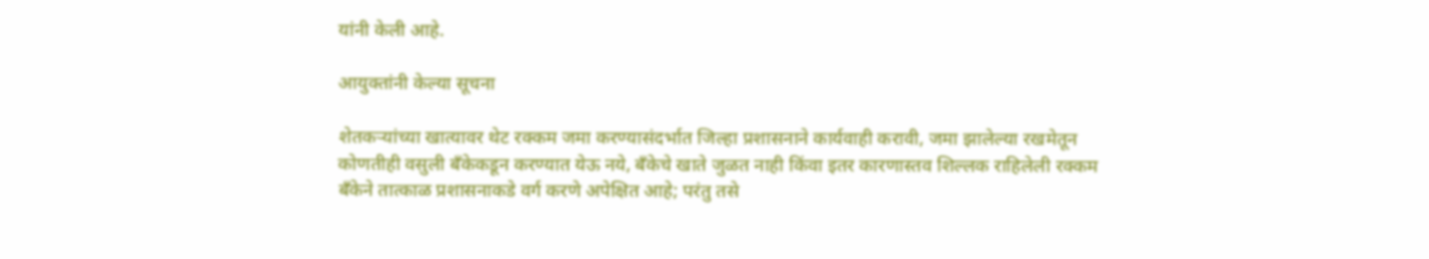यांनी केली आहे.

आयुक्तांनी केल्या सूचना

शेतकऱ्यांच्या खात्यावर थेट रक्कम जमा करण्यासंदर्भात जिल्हा प्रशासनाने कार्यवाही करावी, जमा झालेल्या रखमेतून कोणतीही वसुली बँकेकडून करण्यात येऊ नये, बँकेचे खाते जुळत नाही किंवा इतर कारणास्तव शिल्लक राहिलेली रक्कम बँकेने तात्काळ प्रशासनाकडे वर्ग करणे अपेक्षित आहे; परंतु तसे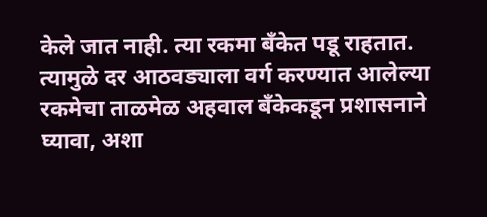केले जात नाही. त्या रकमा बँकेत पडू राहतात. त्यामुळे दर आठवड्याला वर्ग करण्यात आलेल्या रकमेचा ताळमेळ अहवाल बँकेकडून प्रशासनाने घ्यावा, अशा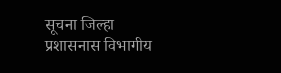सूचना जिल्हा प्रशासनास विभागीय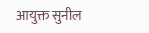आयुक्त सुनील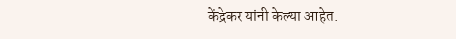केंद्रेकर यांनी केल्या आहेत.